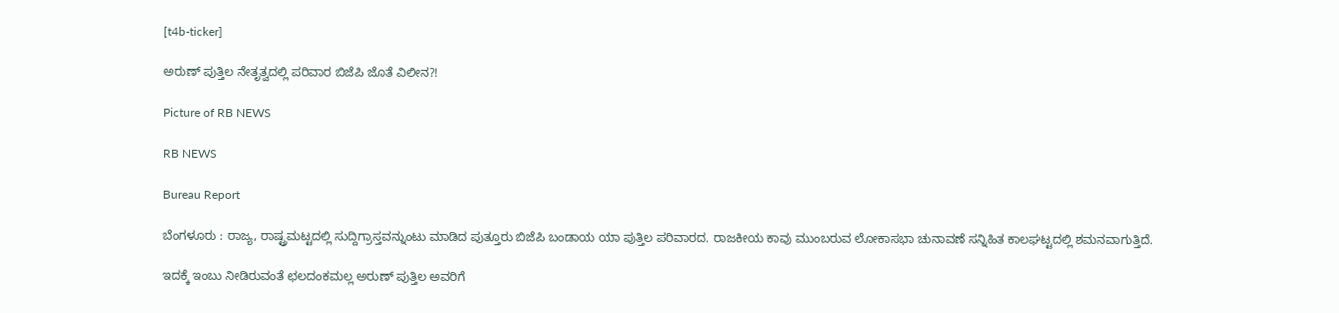[t4b-ticker]

ಅರುಣ್ ಪುತ್ತಿಲ ನೇತೃತ್ವದಲ್ಲಿ ಪರಿವಾರ ಬಿಜೆಪಿ ಜೊತೆ ವಿಲೀನ?!

Picture of RB NEWS

RB NEWS

Bureau Report

ಬೆಂಗಳೂರು : ರಾಜ್ಯ, ರಾಷ್ಟ್ರಮಟ್ಟದಲ್ಲಿ ಸುದ್ದಿಗ್ರಾಸ್ತವನ್ನುಂಟು ಮಾಡಿದ ಪುತ್ತೂರು ಬಿಜೆಪಿ ಬಂಡಾಯ ಯಾ ಪುತ್ತಿಲ ಪರಿವಾರದ. ರಾಜಕೀಯ ಕಾವು ಮುಂಬರುವ ಲೋಕಾಸಭಾ ಚುನಾವಣೆ ಸನ್ನಿಹಿತ ಕಾಲಘಟ್ಟದಲ್ಲಿ ಶಮನವಾಗುತ್ತಿದೆ.

ಇದಕ್ಕೆ ಇಂಬು ನೀಡಿರುವಂತೆ ಛಲದಂಕಮಲ್ಲ ಅರುಣ್ ಪುತ್ತಿಲ ಅವರಿಗೆ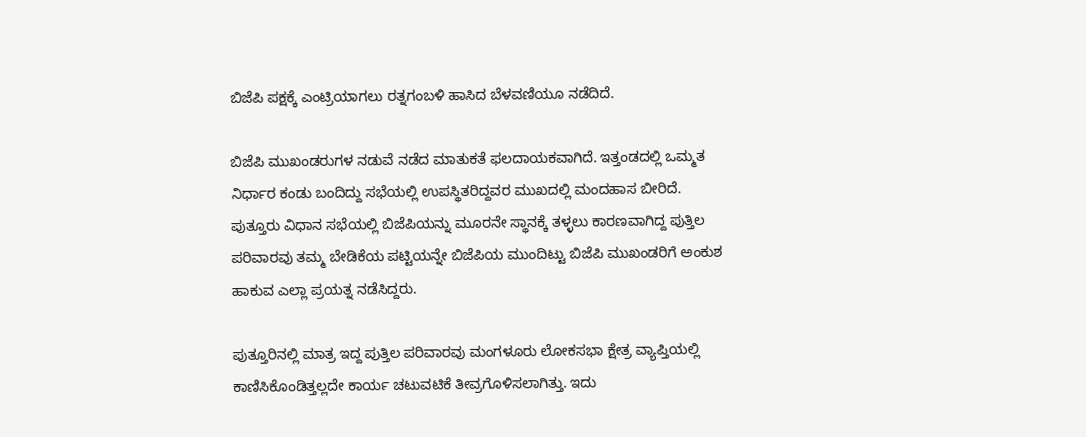ಬಿಜೆಪಿ ಪಕ್ಷಕ್ಕೆ ಎಂಟ್ರಿಯಾಗಲು ರತ್ನಗಂಬಳಿ ಹಾಸಿದ ಬೆಳವಣಿಯೂ ನಡೆದಿದೆ.

ಬಿಜೆಪಿ ಮುಖಂಡರುಗಳ ನಡುವೆ ನಡೆದ ಮಾತುಕತೆ ಫಲದಾಯಕವಾಗಿದೆ. ಇತ್ತಂಡದಲ್ಲಿ ಒಮ್ಮತ ನಿರ್ಧಾರ ಕಂಡು ಬಂದಿದ್ದು ಸಭೆಯಲ್ಲಿ ಉಪಸ್ಥಿತರಿದ್ದವರ ಮುಖದಲ್ಲಿ ಮಂದಹಾಸ ಬೀರಿದೆ. ಪುತ್ತೂರು ವಿಧಾನ ಸಭೆಯಲ್ಲಿ ಬಿಜೆಪಿಯನ್ನು ಮೂರನೇ ಸ್ಥಾನಕ್ಕೆ ತಳ್ಳಲು ಕಾರಣವಾಗಿದ್ದ ಪುತ್ತಿಲ ಪರಿವಾರವು ತಮ್ಮ ಬೇಡಿಕೆಯ ಪಟ್ಟಿಯನ್ನೇ ಬಿಜೆಪಿಯ ಮುಂದಿಟ್ಟು ಬಿಜೆಪಿ ಮುಖಂಡರಿಗೆ ಅಂಕುಶ ಹಾಕುವ ಎಲ್ಲಾ ಪ್ರಯತ್ನ ನಡೆಸಿದ್ದರು.

ಪುತ್ತೂರಿನಲ್ಲಿ ಮಾತ್ರ ಇದ್ದ ಪುತ್ತಿಲ ಪರಿವಾರವು ಮಂಗಳೂರು ಲೋಕಸಭಾ ಕ್ಷೇತ್ರ ವ್ಯಾಪ್ತಿಯಲ್ಲಿ ಕಾಣಿಸಿಕೊಂಡಿತ್ತಲ್ಲದೇ ಕಾರ್ಯ ಚಟುವಟಿಕೆ ತೀವ್ರಗೊಳಿಸಲಾಗಿತ್ತು. ಇದು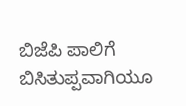ಬಿಜೆಪಿ ಪಾಲಿಗೆ ಬಿಸಿತುಪ್ಪವಾಗಿಯೂ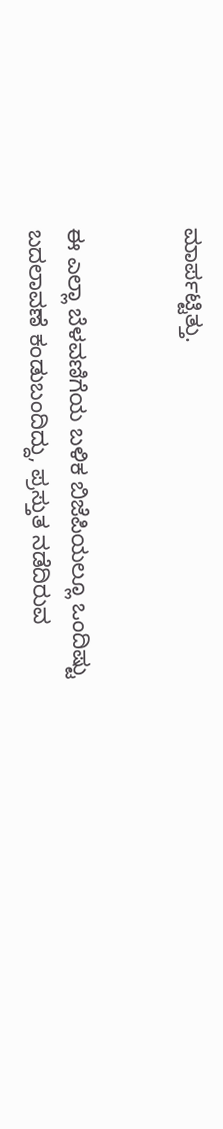ಮಾರ್ಪಟ್ಟಿತ್ತು.


ಈ ಎಲ್ಲಾ ಬೆಳವಣಿಗೆಯ ಬಳಿಕ ಬಿಜೆಪಿಯಲ್ಲೂ ಒಂದಿಷ್ಟು ಬದಲಾವಣೆ ಕಂಡುಬಂದಿದ್ದು, ಪ್ರಸ್ತುತ ನಡೆದಿರುವ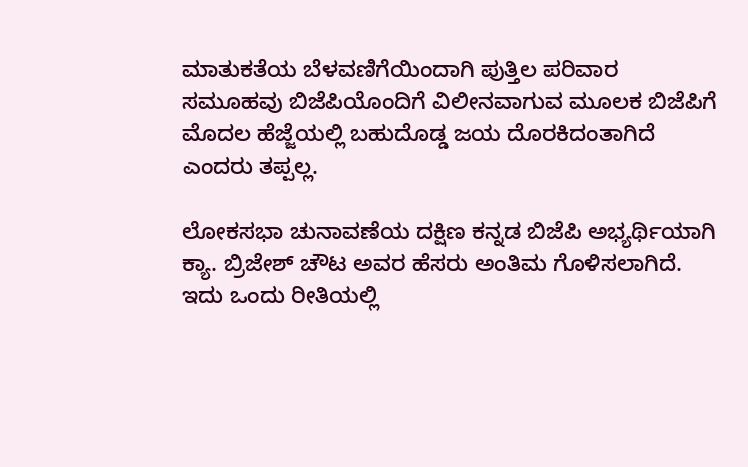ಮಾತುಕತೆಯ ಬೆಳವಣಿಗೆಯಿಂದಾಗಿ ಪುತ್ತಿಲ ಪರಿವಾರ ಸಮೂಹವು ಬಿಜೆಪಿಯೊಂದಿಗೆ ವಿಲೀನವಾಗುವ ಮೂಲಕ ಬಿಜೆಪಿಗೆ ಮೊದಲ ಹೆಜ್ಜೆಯಲ್ಲಿ ಬಹುದೊಡ್ಡ ಜಯ ದೊರಕಿದಂತಾಗಿದೆ ಎಂದರು ತಪ್ಪಲ್ಲ.

ಲೋಕಸಭಾ ಚುನಾವಣೆಯ ದಕ್ಷಿಣ ಕನ್ನಡ ಬಿಜೆಪಿ ಅಭ್ಯರ್ಥಿಯಾಗಿ ಕ್ಯಾ. ಬ್ರಿಜೇಶ್ ಚೌಟ ಅವರ ಹೆಸರು ಅಂತಿಮ ಗೊಳಿಸಲಾಗಿದೆ. ಇದು ಒಂದು ರೀತಿಯಲ್ಲಿ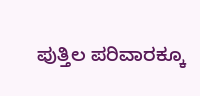ಪುತ್ತಿಲ ಪರಿವಾರಕ್ಕೂ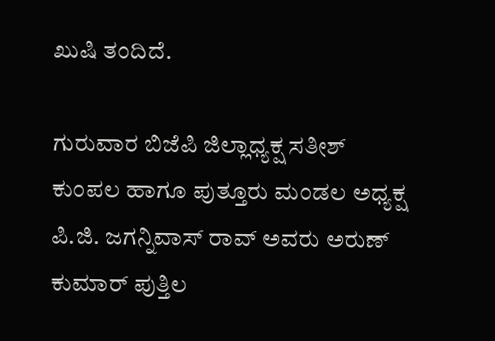ಖುಷಿ ತಂದಿದೆ.

ಗುರುವಾರ ಬಿಜೆಪಿ ಜಿಲ್ಲಾಧ್ಯಕ್ಷ ಸತೀಶ್‌ ಕುಂಪಲ ಹಾಗೂ ಪುತ್ತೂರು ಮಂಡಲ ಅಧ್ಯಕ್ಷ ಪಿ.ಜಿ. ಜಗನ್ನಿವಾಸ್‌ ರಾವ್ ಅವರು ಅರುಣ್ ಕುಮಾ‌ರ್ ಪುತ್ತಿಲ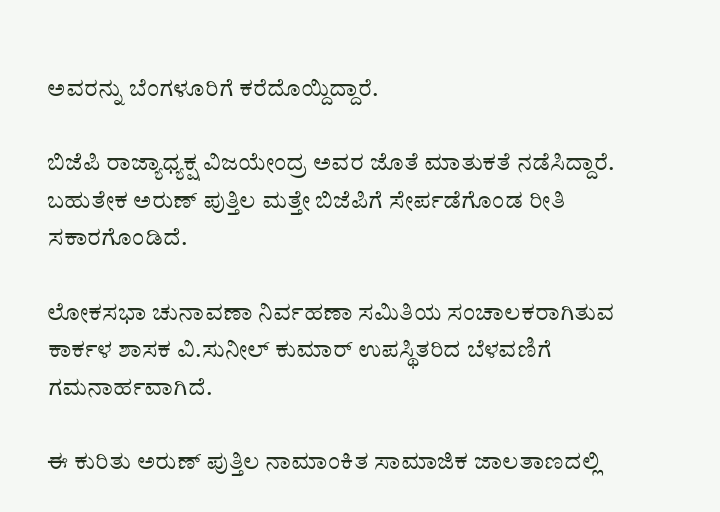ಅವರನ್ನು ಬೆಂಗಳೂರಿಗೆ ಕರೆದೊಯ್ದಿದ್ದಾರೆ.

ಬಿಜೆಪಿ ರಾಜ್ಯಾಧ್ಯಕ್ಷ ವಿಜಯೇಂದ್ರ ಅವರ ಜೊತೆ ಮಾತುಕತೆ ನಡೆಸಿದ್ದಾರೆ. ಬಹುತೇಕ ಅರುಣ್ ಪುತ್ತಿಲ ಮತ್ತೇ ಬಿಜೆಪಿಗೆ ಸೇರ್ಪಡೆಗೊಂಡ ರೀತಿ ಸಕಾರಗೊಂಡಿದೆ.

ಲೋಕಸಭಾ ಚುನಾವಣಾ ನಿರ್ವಹಣಾ ಸಮಿತಿಯ ಸಂಚಾಲಕರಾಗಿತುವ ಕಾರ್ಕಳ ಶಾಸಕ ವಿ.ಸುನೀಲ್ ಕುಮಾರ್ ಉಪಸ್ಥಿತರಿದ ಬೆಳವಣಿಗೆ ಗಮನಾರ್ಹವಾಗಿದೆ.

ಈ ಕುರಿತು ಅರುಣ್ ಪುತ್ತಿಲ ನಾಮಾಂಕಿತ ಸಾಮಾಜಿಕ ಜಾಲತಾಣದಲ್ಲಿ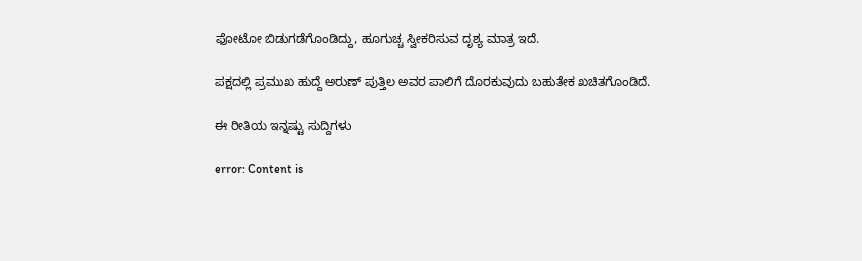ಫೋಟೋ ಬಿಡುಗಡೆಗೊಂಡಿದ್ದು, ಹೂಗುಚ್ಚ ಸ್ವೀಕರಿಸುವ ದೃಶ್ಯ ಮಾತ್ರ ಇದೆ.

ಪಕ್ಷದಲ್ಲಿ ಪ್ರಮುಖ ಹುದ್ದೆ ಅರುಣ್ ಪುತ್ತಿಲ ಅವರ ಪಾಲಿಗೆ ದೊರಕುವುದು ಬಹುತೇಕ ಖಚಿತಗೊಂಡಿದೆ.

ಈ ರೀತಿಯ ಇನ್ನಷ್ಟು ಸುದ್ದಿಗಳು

error: Content is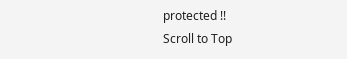protected !!
Scroll to Top